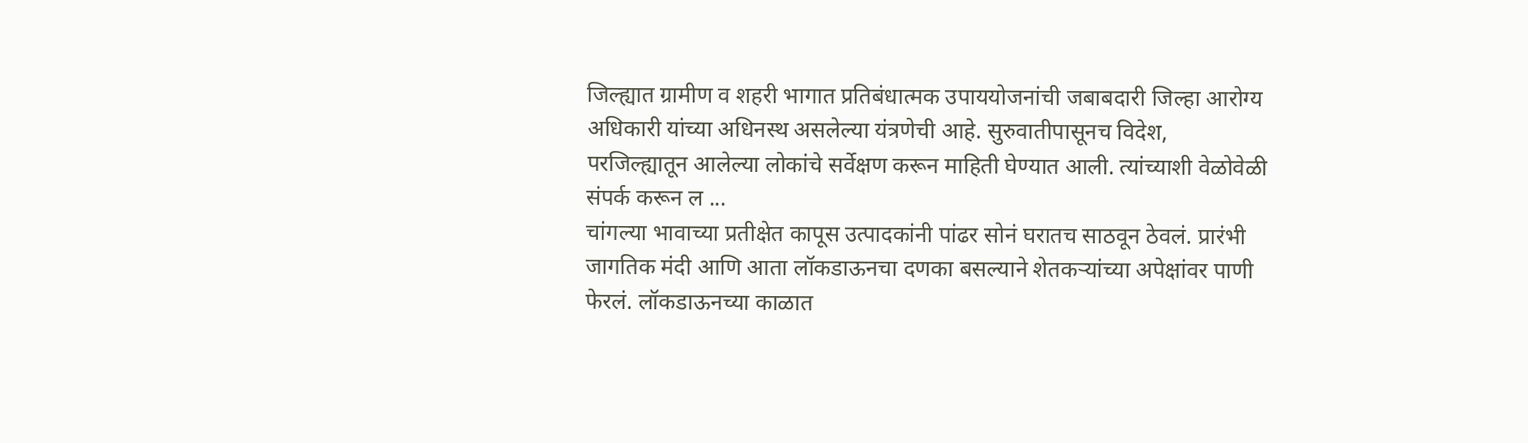जिल्ह्यात ग्रामीण व शहरी भागात प्रतिबंधात्मक उपाययोजनांची जबाबदारी जिल्हा आरोग्य अधिकारी यांच्या अधिनस्थ असलेल्या यंत्रणेची आहे. सुरुवातीपासूनच विदेश, परजिल्ह्यातून आलेल्या लोकांचे सर्वेक्षण करून माहिती घेण्यात आली. त्यांच्याशी वेळोवेळी संपर्क करून ल ...
चांगल्या भावाच्या प्रतीक्षेत कापूस उत्पादकांनी पांढर सोनं घरातच साठवून ठेवलं. प्रारंभी जागतिक मंदी आणि आता लॉकडाऊनचा दणका बसल्याने शेतकऱ्यांच्या अपेक्षांवर पाणी फेरलं. लॉकडाऊनच्या काळात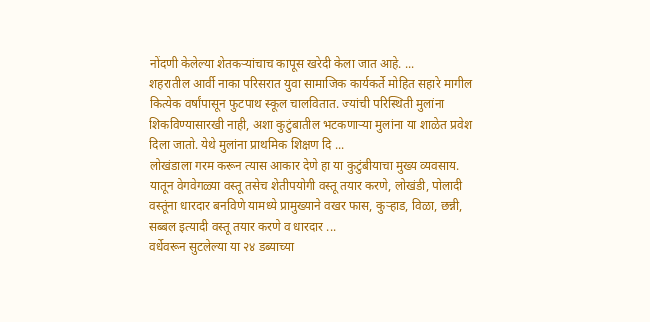नोंदणी केलेल्या शेतकऱ्यांचाच कापूस खरेदी केला जात आहे. ...
शहरातील आर्वी नाका परिसरात युवा सामाजिक कार्यकर्ते मोहित सहारे मागील कित्येक वर्षांपासून फुटपाथ स्कूल चालवितात. ज्यांची परिस्थिती मुलांना शिकविण्यासारखी नाही, अशा कुटुंबातील भटकणाऱ्या मुलांना या शाळेत प्रवेश दिला जातो. येथे मुलांना प्राथमिक शिक्षण दि ...
लोखंडाला गरम करून त्यास आकार देणे हा या कुटुंबीयाचा मुख्य व्यवसाय. यातून वेगवेगळ्या वस्तू तसेच शेतीपयोगी वस्तू तयार करणे, लोखंडी, पोलादी वस्तूंना धारदार बनविणे यामध्ये प्रामुख्याने वखर फास, कुऱ्हाड, विळा, छन्नी, सब्बल इत्यादी वस्तू तयार करणे व धारदार ...
वर्धेवरून सुटलेल्या या २४ डब्याच्या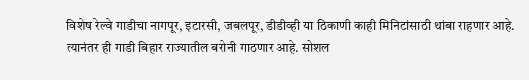विशेष रेल्वे गाडीचा नागपूर, इटारसी, जबलपूर, डीडीव्ही या ठिकाणी काही मिनिटांसाठी थांबा राहणार आहे. त्यानंतर ही गाडी बिहार राज्यातील बरोनी गाठणार आहे. सोशल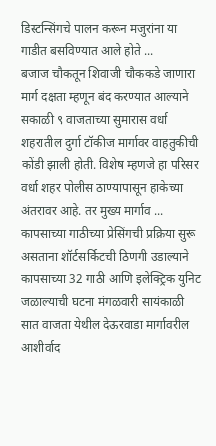डिस्टन्सिंगचे पालन करून मजुरांना या गाडीत बसविण्यात आले होते ...
बजाज चौकतून शिवाजी चौककडे जाणारा मार्ग दक्षता म्हणून बंद करण्यात आल्याने सकाळी ९ वाजताच्या सुमारास वर्धा शहरातील दुर्गा टॉकीज मार्गावर वाहतुकीची कोंडी झाली होती. विशेष म्हणजे हा परिसर वर्धा शहर पोलीस ठाण्यापासून हाकेच्या अंतरावर आहे. तर मुख्य मार्गाव ...
कापसाच्या गाठीच्या प्रेसिंगची प्रक्रिया सुरू असताना शॉर्टसर्किटची ठिणगी उडाल्याने कापसाच्या 32 गाठी आणि इलेक्ट्रिक युनिट जळाल्याची घटना मंगळवारी सायंकाळी सात वाजता येथील देऊरवाडा मार्गावरील आशीर्वाद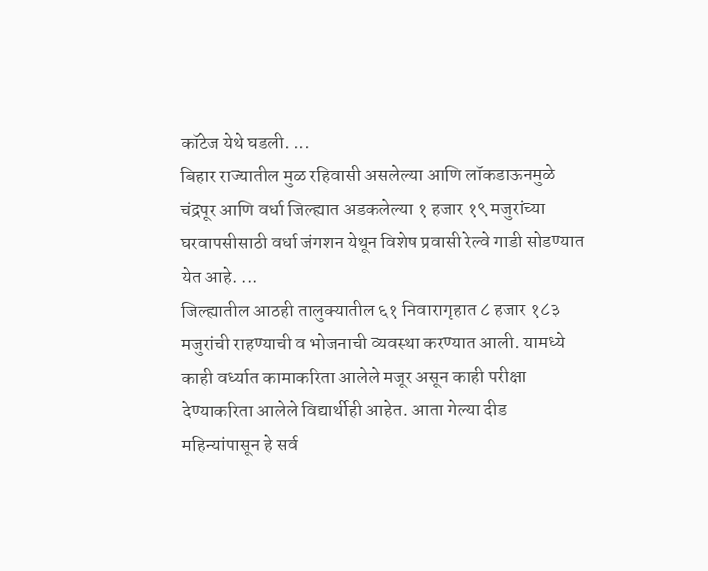कॉटेज येथे घडली. ...
बिहार राज्यातील मुळ रहिवासी असलेल्या आणि लॉकडाऊनमुळे चंद्रपूर आणि वर्धा जिल्ह्यात अडकलेल्या १ हजार १९ मजुरांच्या घरवापसीसाठी वर्धा जंगशन येथून विशेष प्रवासी रेल्वे गाडी सोडण्यात येत आहे. ...
जिल्ह्यातील आठही तालुक्यातील ६१ निवारागृहात ८ हजार १८३ मजुरांची राहण्याची व भोजनाची व्यवस्था करण्यात आली. यामध्ये काही वर्ध्यात कामाकरिता आलेले मजूर असून काही परीक्षा देण्याकरिता आलेले विद्यार्थीही आहेत. आता गेल्या दीड महिन्यांपासून हे सर्व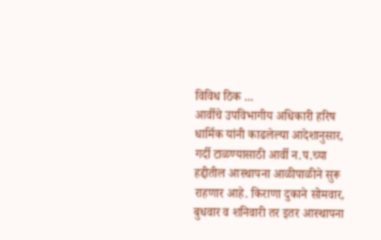विविध ठिक ...
आर्वीचे उपविभागीय अधिकारी हरिष धार्मिक यांनी काढलेल्या आदेशानुसार, गर्दी टाळण्यासाठी आर्वी न.प.च्या हद्दीतील आस्थापना आळीपाळीने सुरू राहणार आहे. किराणा दुकाने सोमवार, बुधवार व शनिवारी तर इतर आस्थापना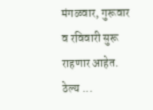मंगळवार, गुरूवार व रविवारी सुरू राहणार आहेत. ठेल्य ...